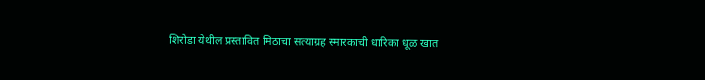शिरोडा येथील प्रस्तावित मिठाचा सत्याग्रह स्मारकाची धारिका धूळ खात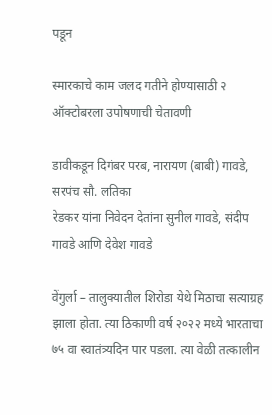पडून

स्मारकाचे काम जलद गतीने होण्यासाठी २ ऑक्टोबरला उपोषणाची चेतावणी

डावीकडून दिगंबर परब, नारायण (बाबी) गावडे, सरपंच सौ. लतिका
रेडकर यांना निवेदन देतांना सुनील गावडे, संदीप गावडे आणि देवेश गावडे

वेंगुर्ला – तालुक्यातील शिरोडा येथे मिठाचा सत्याग्रह झाला होता. त्या ठिकाणी वर्ष २०२२ मध्ये भारताचा ७५ वा स्वातंत्र्यदिन पार पडला. त्या वेळी तत्कालीन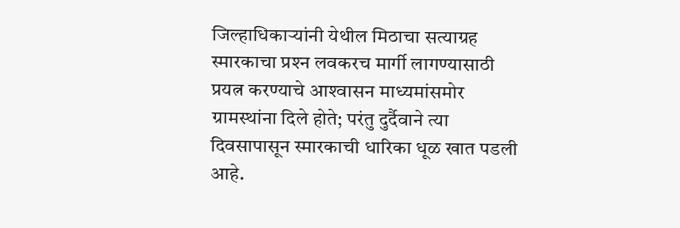जिल्हाधिकार्‍यांनी येथील मिठाचा सत्याग्रह स्मारकाचा प्रश्‍न लवकरच मार्गी लागण्यासाठी प्रयत्न करण्याचे आश्‍वासन माध्यमांसमोर ग्रामस्थांना दिले होते; परंतु दुर्दैवाने त्या दिवसापासून स्मारकाची धारिका धूळ खात पडली आहे.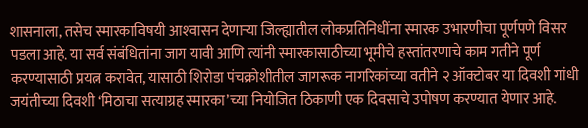शासनाला, तसेच स्मारकाविषयी आश्‍वासन देणार्‍या जिल्ह्यातील लोकप्रतिनिधींना स्मारक उभारणीचा पूर्णपणे विसर पडला आहे. या सर्व संबंधितांना जाग यावी आणि त्यांनी स्मारकासाठीच्या भूमीचे हस्तांतरणाचे काम गतीने पूर्ण करण्यासाठी प्रयत्न करावेत, यासाठी शिरोडा पंचक्रोशीतील जागरूक नागरिकांच्या वतीने २ ऑक्टोबर या दिवशी गांधी जयंतीच्या दिवशी ‘मिठाचा सत्याग्रह स्मारका’च्या नियोजित ठिकाणी एक दिवसाचे उपोषण करण्यात येणार आहे.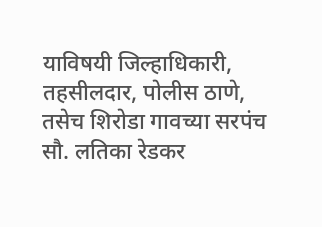याविषयी जिल्हाधिकारी, तहसीलदार, पोलीस ठाणे, तसेच शिरोडा गावच्या सरपंच सौ. लतिका रेडकर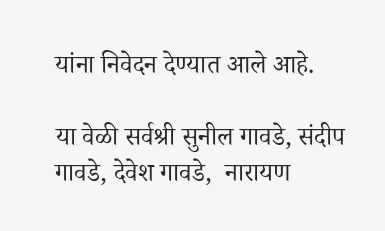यांना निवेदन देण्यात आले आहे.

या वेळी सर्वश्री सुनील गावडे, संदीप गावडे, देवेश गावडे,  नारायण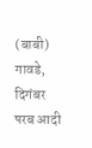(बाबी) गावडे, दिगंबर परब आदी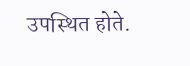उपस्थित होते.